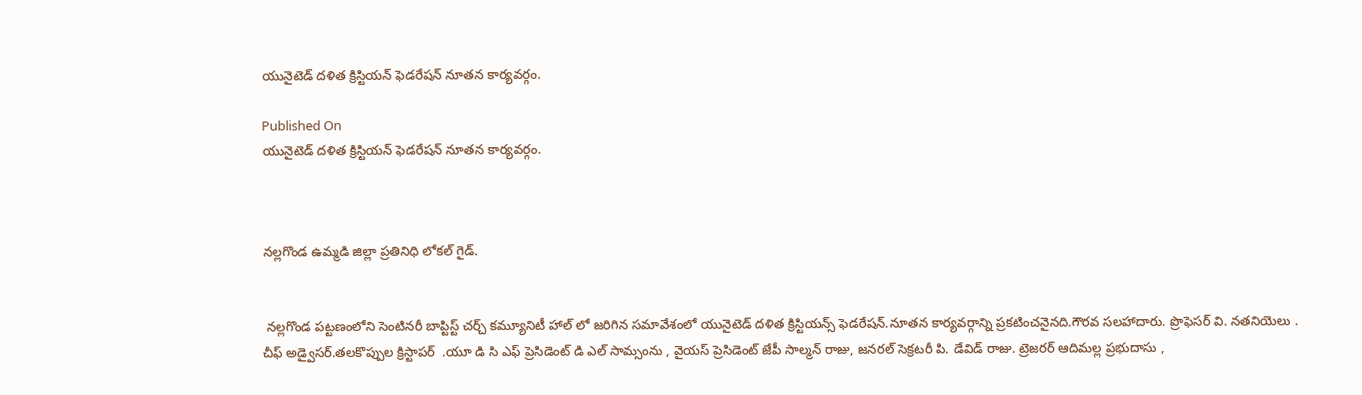యునైటెడ్ దళిత క్రిస్టియన్ ఫెడరేషన్ నూతన కార్యవర్గం.

Published On
యునైటెడ్ దళిత క్రిస్టియన్ ఫెడరేషన్ నూతన కార్యవర్గం.



నల్లగొండ ఉమ్మడి జిల్లా ప్రతినిధి లోకల్ గైడ్.


 నల్లగొండ పట్టణంలోని సెంటినరీ బాప్టిస్ట్ చర్చ్ కమ్యూనిటీ హాల్ లో జరిగిన సమావేశంలో యునైటెడ్ దళిత క్రిస్టియన్స్ ఫెడరేషన్.నూతన కార్యవర్గాన్ని ప్రకటించనైనది.గౌరవ సలహాదారు. ప్రొఫెసర్ వి. నతనియెలు .
చీఫ్ అడ్వైసర్.తలకొప్పుల క్రిస్టాపర్  .యూ డి సి ఎఫ్ ప్రెసిడెంట్ డి ఎల్ సామ్సంను , వైయస్ ప్రెసిడెంట్ జేపీ సాల్మన్ రాజు, జనరల్ సెక్రటరీ పి. డేవిడ్ రాజు. ట్రెజరర్ ఆదిమల్ల ప్రభుదాసు ,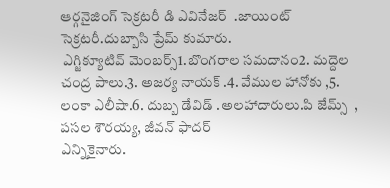ఆర్గనైజింగ్ సెక్రటరీ డి ఎవినేజర్  .జాయింట్ సెక్రటరీ.దుబ్బాసి ప్రేమ్ కుమారు.
 ఎగ్జిక్యూటివ్ మెంబర్స్1.బొంగరాల సమదానం2. మద్దెల చంద్ర పాలు.3. అజర్య నాయక్ .4. వేముల హానోకు ,5. లంకా ఎలీషా.6. దుబ్బ డేవిడ్ .అలహాదారులు.పి జేమ్స్  , పసల శౌరయ్య, జీవన్ ఫాదర్
ఎన్నికైనారు.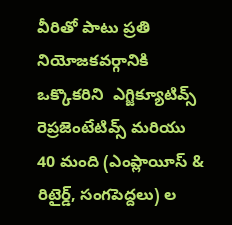వీరితో పాటు ప్రతి నియోజకవర్గానికి ఒక్కొకరిని  ఎగ్జిక్యూటివ్స్  రెప్రజెంటేటివ్స్ మరియు 40 మంది (ఎంప్లాయీస్ & రిటైర్డ్, సంగపెద్దలు) ల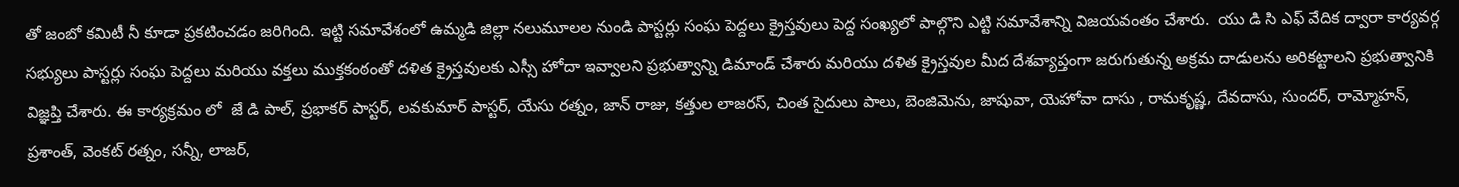తో జంబో కమిటీ నీ కూడా ప్రకటించడం జరిగింది. ఇట్టి సమావేశంలో ఉమ్మడి జిల్లా నలుమూలల నుండి పాస్టర్లు సంఘ పెద్దలు క్రైస్తవులు పెద్ద సంఖ్యలో పాల్గొని ఎట్టి సమావేశాన్ని విజయవంతం చేశారు.  యు డి సి ఎఫ్ వేదిక ద్వారా కార్యవర్గ సభ్యులు పాస్టర్లు సంఘ పెద్దలు మరియు వక్తలు ముక్తకంఠంతో దళిత క్రైస్తవులకు ఎస్సీ హోదా ఇవ్వాలని ప్రభుత్వాన్ని డిమాండ్ చేశారు మరియు దళిత క్రైస్తవుల మీద దేశవ్యాప్తంగా జరుగుతున్న అక్రమ దాడులను అరికట్టాలని ప్రభుత్వానికి విజ్ఞప్తి చేశారు. ఈ కార్యక్రమం లో  జే డి పాల్, ప్రభాకర్ పాస్టర్, లవకుమార్ పాస్టర్, యేసు రత్నం, జాన్ రాజు, కత్తుల లాజరస్, చింత సైదులు పాలు, బెంజిమెను, జాషువా, యెహోవా దాసు , రామకృష్ణ, దేవదాసు, సుందర్, రామ్మోహన్, ప్రశాంత్, వెంకట్ రత్నం, సన్నీ, లాజర్,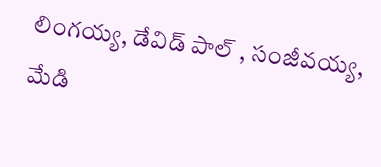లింగయ్య, డేవిడ్ పాల్ , సంజీవయ్య, మేడి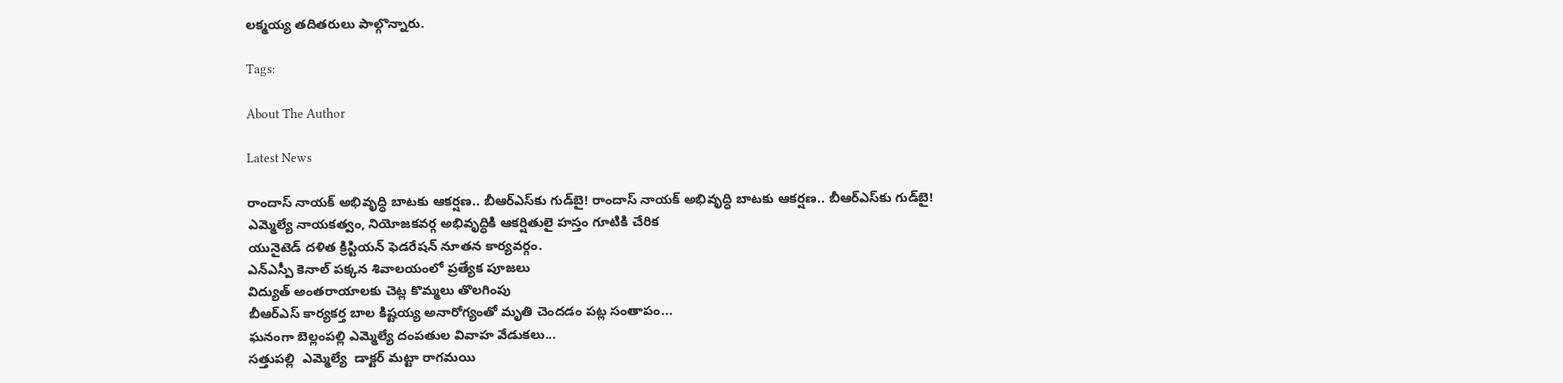లక్మయ్య తదితరులు పాల్గొన్నారు.

Tags:

About The Author

Latest News

రాందాస్ నాయక్ అభివృద్ధి బాటకు ఆకర్షణ.. బీఆర్‌ఎస్‌కు గుడ్‌బై! రాందాస్ నాయక్ అభివృద్ధి బాటకు ఆకర్షణ.. బీఆర్‌ఎస్‌కు గుడ్‌బై!
ఎమ్మెల్యే నాయకత్వం, నియోజకవర్గ అభివృద్ధికి ఆకర్షితులై హస్తం గూటికి చేరిక
యునైటెడ్ దళిత క్రిస్టియన్ ఫెడరేషన్ నూతన కార్యవర్గం.
ఎన్ఎస్పీ కెనాల్ పక్కన శివాలయంలో ప్రత్యేక పూజలు
విద్యుత్ అంతరాయాలకు చెట్ల కొమ్మలు తొలగింపు
బీఆర్ఎస్ కార్యకర్త బాల కిష్టయ్య అనారోగ్యంతో మృతి చెందడం పట్ల సంతాపం...
ఘనంగా బెల్లంపల్లి ఎమ్మెల్యే దంపతుల వివాహ వేడుకలు...
సత్తుపల్లి  ఎమ్మెల్యే  డాక్టర్ మట్టా రాగమయి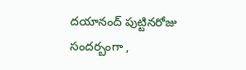దయానంద్ పుట్టినరోజు సందర్బంగా ,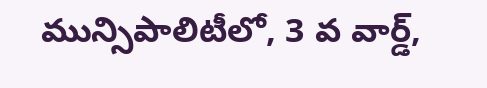మున్సిపాలిటీలో, 3 వ వార్డ్,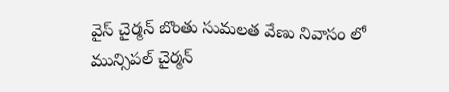వైస్ చైర్మన్ బొంతు సుమలత వేణు నివాసం లో మున్సిపల్ చైర్మన్